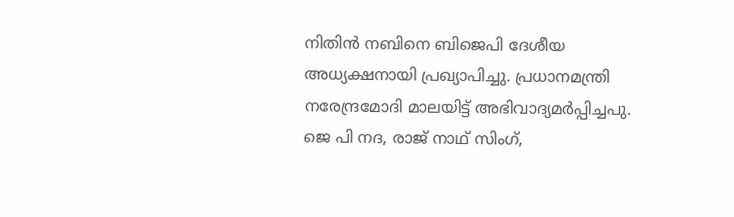നിതിൻ നബിനെ ബിജെപി ദേശീയ അധ്യക്ഷനായി പ്രഖ്യാപിച്ചു. പ്രധാനമന്ത്രി നരേന്ദ്രമോദി മാലയിട്ട് അഭിവാദ്യമർപ്പിച്ചപു. ജെ പി നദ, രാജ് നാഥ് സിംഗ്,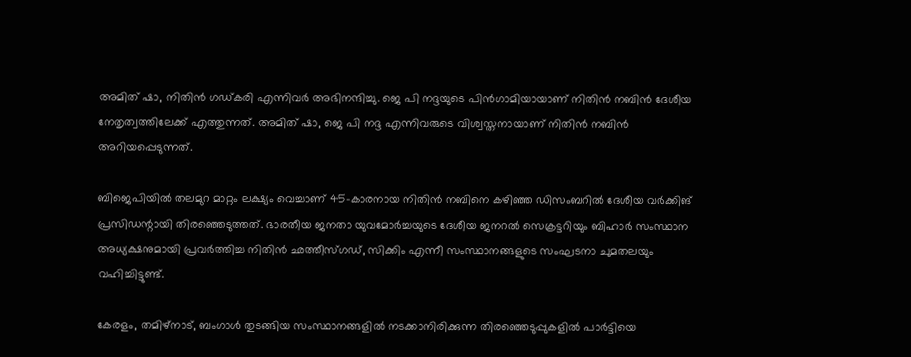അമിത് ഷാ, നിതിൻ ഗഡ്കരി എന്നിവർ അഭിനന്ദിച്ചു. ജെ പി നദ്ദയുടെ പിൻഗാമിയായാണ് നിതിൻ നബിൻ ദേശീയ നേതൃത്വത്തിലേക്ക് എത്തുന്നത്. അമിത് ഷാ, ജെ പി നദ്ദ എന്നിവരുടെ വിശ്വസ്തനായാണ് നിതിൻ നബിൻ അറിയപ്പെടുന്നത്.

ബിജെപിയിൽ തലമുറ മാറ്റം ലക്ഷ്യം വെച്ചാണ് 45-കാരനായ നിതിൻ നബിനെ കഴിഞ്ഞ ഡിസംബറിൽ ദേശീയ വർക്കിങ് പ്രസിഡന്റായി തിരഞ്ഞെടുത്തത്. ഭാരതീയ ജനതാ യുവമോർച്ചയുടെ ദേശീയ ജനറൽ സെക്രട്ടറിയും ബിഹാർ സംസ്ഥാന അധ്യക്ഷനുമായി പ്രവർത്തിച്ച നിതിൻ ഛത്തീസ്ഗഡ്, സിക്കിം എന്നീ സംസ്ഥാനങ്ങളുടെ സംഘടനാ ചുമതലയും വഹിച്ചിട്ടുണ്ട്.

കേരളം, തമിഴ്‌നാട്, ബംഗാൾ തുടങ്ങിയ സംസ്ഥാനങ്ങളിൽ നടക്കാനിരിക്കുന്ന തിരഞ്ഞെടുപ്പുകളിൽ പാർട്ടിയെ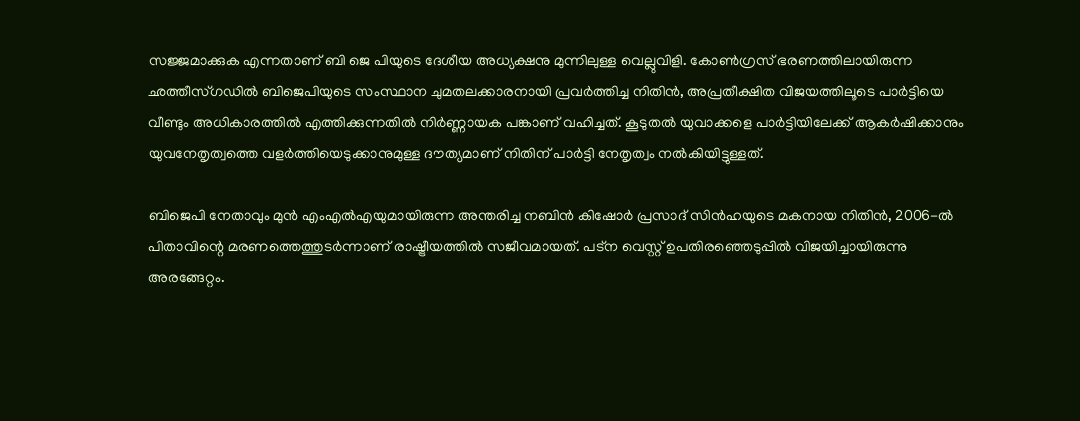സജ്ജമാക്കുക എന്നതാണ് ബി ജെ പിയുടെ ദേശീയ അധ്യക്ഷനു മുന്നിലുള്ള വെല്ലുവിളി. കോൺഗ്രസ് ഭരണത്തിലായിരുന്ന ഛത്തീസ്ഗഡിൽ ബിജെപിയുടെ സംസ്ഥാന ചുമതലക്കാരനായി പ്രവർത്തിച്ച നിതിൻ, അപ്രതീക്ഷിത വിജയത്തിലൂടെ പാർട്ടിയെ വീണ്ടും അധികാരത്തിൽ എത്തിക്കുന്നതിൽ നിർണ്ണായക പങ്കാണ് വഹിച്ചത്. കൂടുതൽ യുവാക്കളെ പാർട്ടിയിലേക്ക് ആകർഷിക്കാനും യുവനേതൃത്വത്തെ വളർത്തിയെടുക്കാനുമുള്ള ദൗത്യമാണ് നിതിന് പാർട്ടി നേതൃത്വം നൽകിയിട്ടുള്ളത്.

ബിജെപി നേതാവും മുൻ എംഎൽഎയുമായിരുന്ന അന്തരിച്ച നബിൻ കിഷോർ പ്രസാദ് സിൻഹയുടെ മകനായ നിതിൻ, 2006-ൽ പിതാവിന്റെ മരണത്തെത്തുടർന്നാണ് രാഷ്ട്രീയത്തിൽ സജീവമായത്. പട്ന വെസ്റ്റ് ഉപതിരഞ്ഞെടുപ്പിൽ വിജയിച്ചായിരുന്നു അരങ്ങേറ്റം.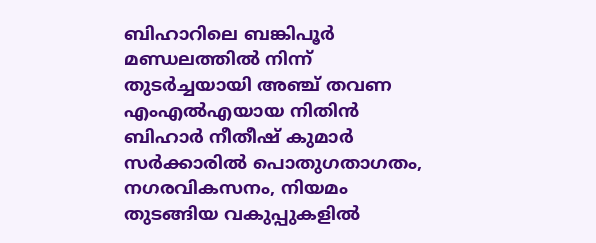ബിഹാറിലെ ബങ്കിപൂർ മണ്ഡലത്തിൽ നിന്ന് തുടർച്ചയായി അഞ്ച് തവണ എംഎൽഎയായ നിതിൻ ബിഹാർ നീതീഷ് കുമാർ സർക്കാരിൽ പൊതുഗതാഗതം, നഗരവികസനം, നിയമം തുടങ്ങിയ വകുപ്പുകളിൽ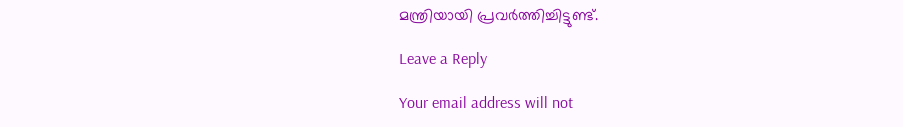മന്ത്രിയായി പ്രവർത്തിച്ചിട്ടുണ്ട്.

Leave a Reply

Your email address will not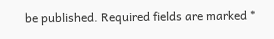be published. Required fields are marked *